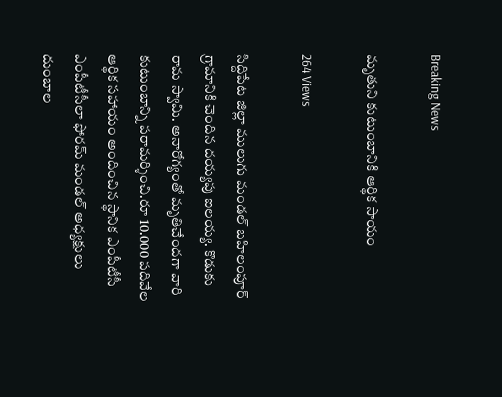Breaking News

మృతుని కుటుంబానికి ఆర్థిక సాయం

264 Views

సిద్దిపేట జిల్లా ములుగు మండల్ బహిలంపూర్ గ్రామానికి చెందిన దయ్యపు ఐలయ్య. కొడుకు రామ స్వామి. అనారోగ్యంతో మృతిచేందగా వారి కుటుంబాన్ని పరామర్శించి.రూ 10.000 పదివేల ఆర్థిక సహాయం అందించిన స్థానిక ఎంపీటీసీ ఎంపీటీసీలా ఫోరమ్ మండల్ అధ్యక్షులు దుంబాల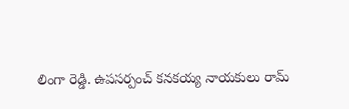లింగా రెడ్డి. ఉపసర్పంచ్ కనకయ్య నాయకులు రామ్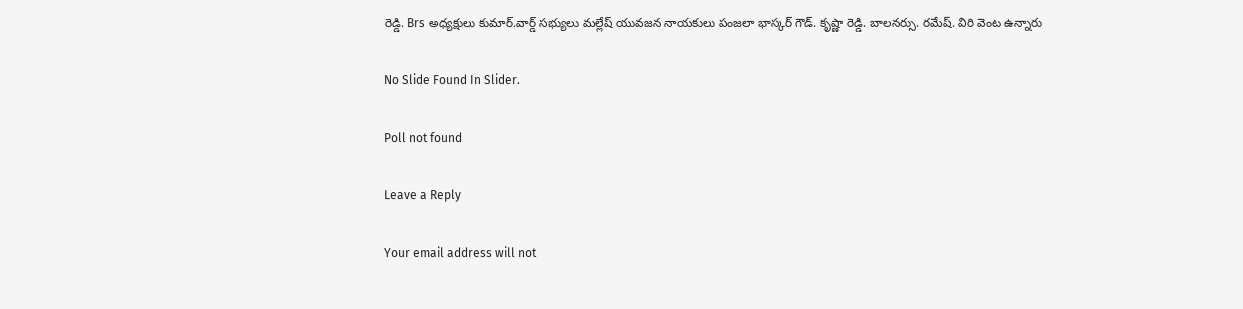రెడ్డి. Brs అధ్యక్షులు కుమార్.వార్డ్ సభ్యులు మల్లేష్ యువజన నాయకులు పంజలా భాస్కర్ గౌడ్. కృష్ణా రెడ్డి. బాలనర్సు. రమేష్. విరి వెంట ఉన్నారు

No Slide Found In Slider.

Poll not found

Leave a Reply

Your email address will not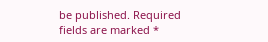be published. Required fields are marked *